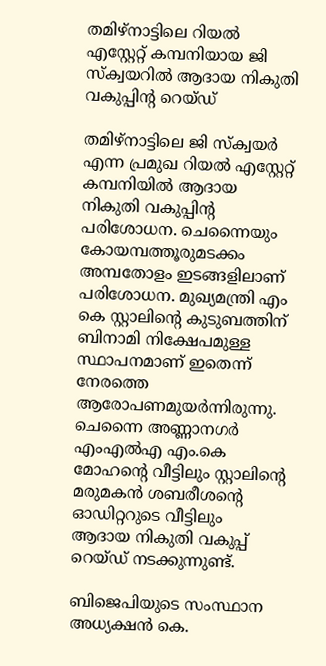തമിഴ്‌നാട്ടിലെ റിയല്‍ എസ്റ്റേറ്റ് കമ്പനിയായ ജി സ്‌ക്വയറില്‍ ആദായ നികുതി വകുപ്പിന്റ റെയ്ഡ്‌

തമിഴ്‌നാട്ടിലെ ജി സ്‌ക്വയര്‍ എന്ന പ്രമുഖ റിയല്‍ എസ്റ്റേറ്റ് കമ്പനിയില്‍ ആദായ നികുതി വകുപ്പിന്റ പരിശോധന. ചെന്നൈയും കോയമ്പത്തൂരുമടക്കം അമ്പതോളം ഇടങ്ങളിലാണ് പരിശോധന. മുഖ്യമന്ത്രി എം കെ സ്റ്റാലിന്റെ കുടുബത്തിന് ബിനാമി നിക്ഷേപമുള്ള സ്ഥാപനമാണ് ഇതെന്ന് നേരത്തെ ആരോപണമുയര്‍ന്നിരുന്നു. ചെന്നൈ അണ്ണാനഗര്‍ എംഎല്‍എ എം.കെ മോഹന്റെ വീട്ടിലും സ്റ്റാലിന്റെ മരുമകന്‍ ശബരീശന്റെ ഓഡിറ്ററുടെ വീട്ടിലും ആദായ നികുതി വകുപ്പ് റെയ്ഡ് നടക്കുന്നുണ്ട്.

ബിജെപിയുടെ സംസ്ഥാന അധ്യക്ഷന്‍ കെ.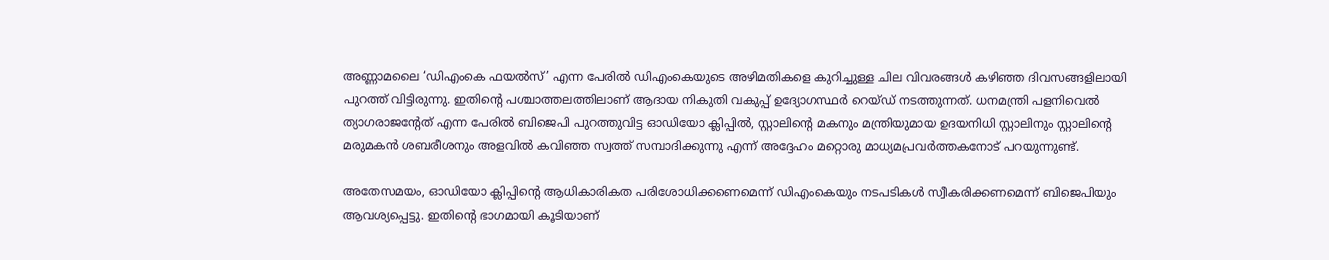അണ്ണാമലൈ ‘ഡിഎംകെ ഫയല്‍സ്’ എന്ന പേരില്‍ ഡിഎംകെയുടെ അഴിമതികളെ കുറിച്ചുള്ള ചില വിവരങ്ങള്‍ കഴിഞ്ഞ ദിവസങ്ങളിലായി പുറത്ത് വിട്ടിരുന്നു. ഇതിന്റെ പശ്ചാത്തലത്തിലാണ് ആദായ നികുതി വകുപ്പ് ഉദ്യോഗസ്ഥര്‍ റെയ്ഡ് നടത്തുന്നത്. ധനമന്ത്രി പളനിവെല്‍ ത്യാഗരാജന്റേത് എന്ന പേരില്‍ ബിജെപി പുറത്തുവിട്ട ഓഡിയോ ക്ലിപ്പില്‍, സ്റ്റാലിന്റെ മകനും മന്ത്രിയുമായ ഉദയനിധി സ്റ്റാലിനും സ്റ്റാലിന്റെ മരുമകന്‍ ശബരീശനും അളവില്‍ കവിഞ്ഞ സ്വത്ത് സമ്പാദിക്കുന്നു എന്ന് അദ്ദേഹം മറ്റൊരു മാധ്യമപ്രവര്‍ത്തകനോട് പറയുന്നുണ്ട്.

അതേസമയം, ഓഡിയോ ക്ലിപ്പിന്റെ ആധികാരികത പരിശോധിക്കണെമെന്ന് ഡിഎംകെയും നടപടികള്‍ സ്വീകരിക്കണമെന്ന് ബിജെപിയും ആവശ്യപ്പെട്ടു. ഇതിന്റെ ഭാഗമായി കൂടിയാണ്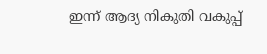ഇന്ന് ആദ്യ നികുതി വകുപ്പ്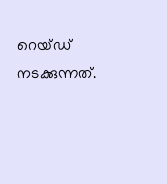റെയ്ഡ് നടക്കുന്നത്.